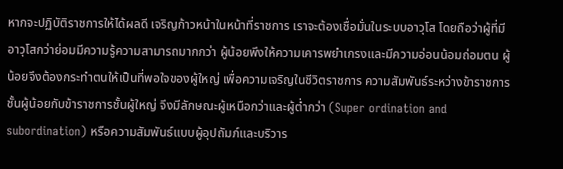หากจะปฏิบัติราชการให้ได้ผลดี เจริญก้าวหน้าในหน้าที่ราชการ เราจะต้องเชื่อมั่นในระบบอาวุโส โดยถือว่าผู้ที่มีอาวุโสกว่าย่อมมีความรู้ความสามารถมากกว่า ผู้น้อยพึงให้ความเคารพยำเกรงและมีความอ่อนน้อมถ่อมตน ผู้น้อยจึงต้องกระทำตนให้เป็นที่พอใจของผู้ใหญ่ เพื่อความเจริญในชีวิตราชการ ความสัมพันธ์ระหว่างข้าราชการชั้นผู้น้อยกับข้าราชการชั้นผู้ใหญ่ จึงมีลักษณะผู้เหนือกว่าและผู้ต่ำกว่า (Super ordination and subordination) หรือความสัมพันธ์แบบผู้อุปถัมภ์และบริวาร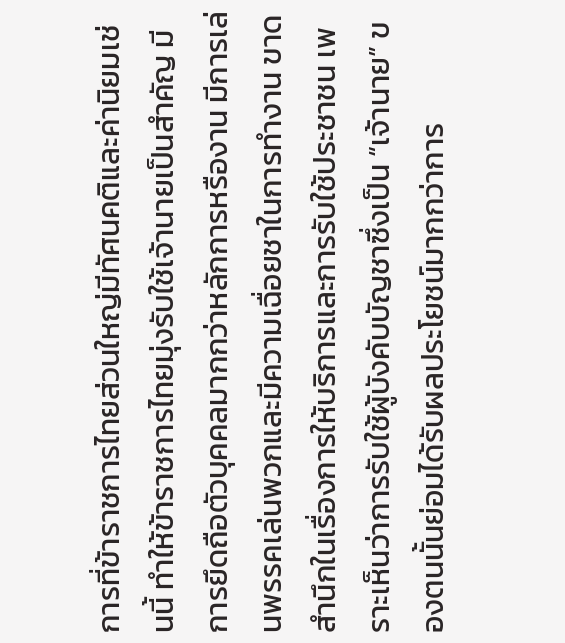การที่ข้าราชการไทยส่วนใหญ่มีทัศนคติและค่านิยมเช่นนี้ ทำให้ข้าราชการไทยมุ่งรับใช้เจ้านายเป็นสำคัญ มีการยึดถือตัวบุคคลมากกว่าหลักการหรืองาน มีการเล่นพรรคเล่นพวกและมีความเฉื่อยชาในการทำงาน ขาดสำนึกในเรื่องการให้บริการและการรับใช้ประชาชน เพราะเห็นว่าการรับใช้ผู้บังคับบัญชาซึ่งเป็น “เจ้านาย” ของตนนั้นย่อมได้รับผลประโยชน์มากกว่าการ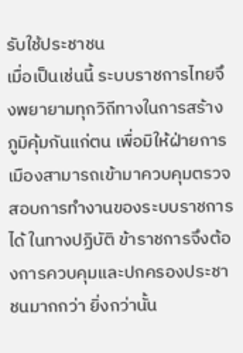รับใช้ประชาชน
เมื่อเป็นเช่นนี้ ระบบราชการไทยจึงพยายามทุกวิถีทางในการสร้างภูมิคุ้มกันแก่ตน เพื่อมิให้ฝ่ายการเมืองสามารถเข้ามาควบคุมตรวจสอบการทำงานของระบบราชการได้ ในทางปฏิบัติ ข้าราชการจึงต้องการควบคุมและปกครองประชาชนมากกว่า ยิ่งกว่านั้น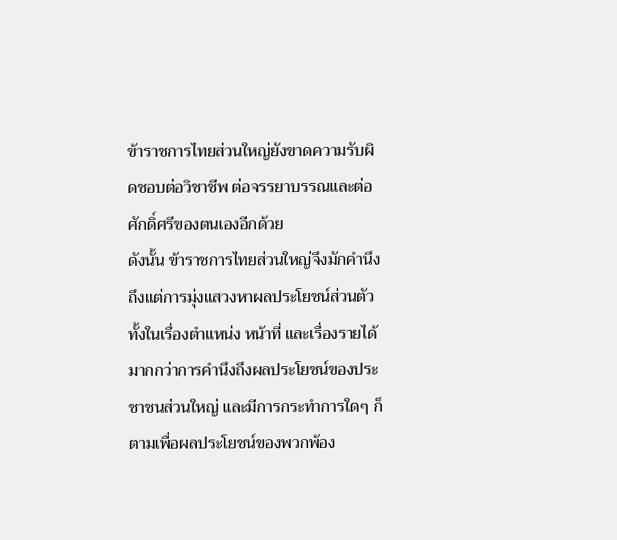ข้าราชการไทยส่วนใหญ่ยังขาดความรับผิดชอบต่อวิชาชีพ ต่อจรรยาบรรณและต่อศักดิ์ศรีของตนเองอีกด้วย
ดังนั้น ข้าราชการไทยส่วนใหญ่จึงมักคำนึงถึงแต่การมุ่งแสวงหาผลประโยชน์ส่วนตัว ทั้งในเรื่องตำแหน่ง หน้าที่ และเรื่องรายได้ มากกว่าการคำนึงถึงผลประโยชน์ของประชาชนส่วนใหญ่ และมีการกระทำการใดๆ ก็ตามเพื่อผลประโยชน์ของพวกพ้อง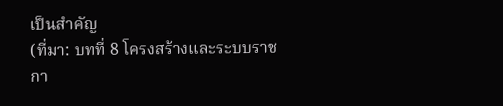เป็นสำคัญ
(ที่มา: บทที่ 8 โครงสร้างและระบบราชกา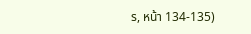ร, หน้า 134-135)